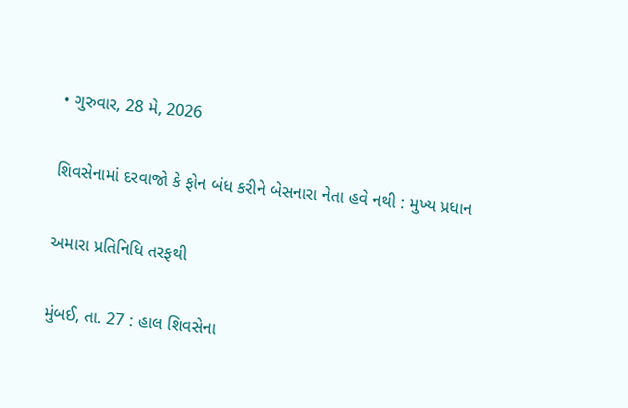• ગુરુવાર, 28 મે, 2026

શિવસેનામાં દરવાજો કે ફોન બંધ કરીને બેસનારા નેતા હવે નથી : મુખ્ય પ્રધાન

અમારા પ્રતિનિધિ તરફથી

મુંબઈ, તા. 27 : હાલ શિવસેના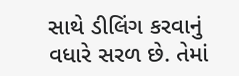સાથે ડીલિંગ કરવાનું વધારે સરળ છે. તેમાં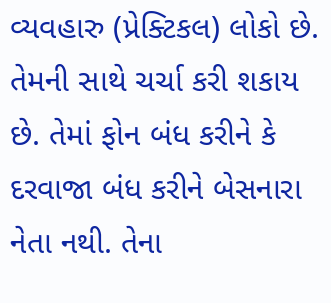વ્યવહારુ (પ્રેક્ટિકલ) લોકો છે. તેમની સાથે ચર્ચા કરી શકાય છે. તેમાં ફોન બંધ કરીને કે દરવાજા બંધ કરીને બેસનારા નેતા નથી. તેના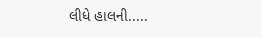લીધે હાલની.....